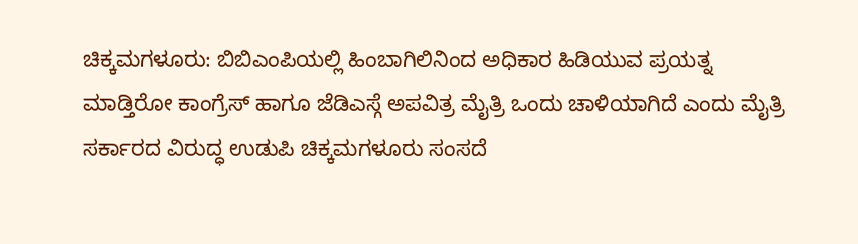ಚಿಕ್ಕಮಗಳೂರು: ಬಿಬಿಎಂಪಿಯಲ್ಲಿ ಹಿಂಬಾಗಿಲಿನಿಂದ ಅಧಿಕಾರ ಹಿಡಿಯುವ ಪ್ರಯತ್ನ ಮಾಡ್ತಿರೋ ಕಾಂಗ್ರೆಸ್ ಹಾಗೂ ಜೆಡಿಎಸ್ಗೆ ಅಪವಿತ್ರ ಮೈತ್ರಿ ಒಂದು ಚಾಳಿಯಾಗಿದೆ ಎಂದು ಮೈತ್ರಿ ಸರ್ಕಾರದ ವಿರುದ್ಧ ಉಡುಪಿ ಚಿಕ್ಕಮಗಳೂರು ಸಂಸದೆ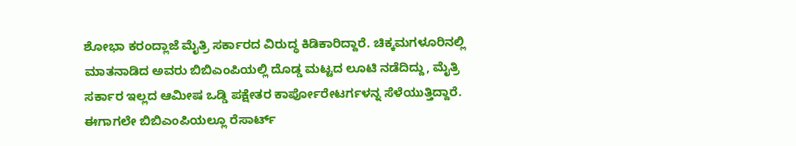ಶೋಭಾ ಕರಂದ್ಲಾಜೆ ಮೈತ್ರಿ ಸರ್ಕಾರದ ವಿರುದ್ಧ ಕಿಡಿಕಾರಿದ್ದಾರೆ. ಚಿಕ್ಕಮಗಳೂರಿನಲ್ಲಿ ಮಾತನಾಡಿದ ಅವರು ಬಿಬಿಎಂಪಿಯಲ್ಲಿ ದೊಡ್ಡ ಮಟ್ಟದ ಲೂಟಿ ನಡೆದಿದ್ದು, ಮೈತ್ರಿ ಸರ್ಕಾರ ಇಲ್ಲದ ಆಮೀಷ ಒಡ್ಡಿ ಪಕ್ಷೇತರ ಕಾರ್ಪೋರೇಟರ್ಗಳನ್ನ ಸೆಳೆಯುತ್ತಿದ್ದಾರೆ. ಈಗಾಗಲೇ ಬಿಬಿಎಂಪಿಯಲ್ಲೂ ರೆಸಾರ್ಟ್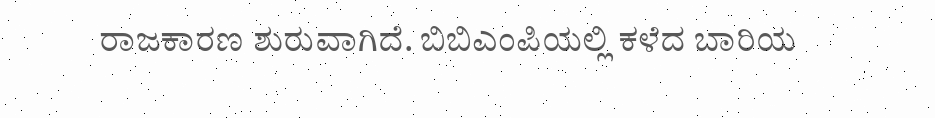ರಾಜಕಾರಣ ಶುರುವಾಗಿದೆ. ಬಿಬಿಎಂಪಿಯಲ್ಲಿ ಕಳೆದ ಬಾರಿಯ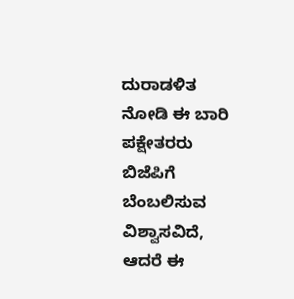ದುರಾಡಳಿತ ನೋಡಿ ಈ ಬಾರಿ ಪಕ್ಷೇತರರು ಬಿಜೆಪಿಗೆ ಬೆಂಬಲಿಸುವ ವಿಶ್ವಾಸವಿದೆ, ಆದರೆ ಈ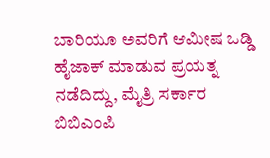ಬಾರಿಯೂ ಅವರಿಗೆ ಆಮೀಷ ಒಡ್ಡಿ ಹೈಜಾಕ್ ಮಾಡುವ ಪ್ರಯತ್ನ ನಡೆದಿದ್ದು, ಮೈತ್ರಿ ಸರ್ಕಾರ ಬಿಬಿಎಂಪಿ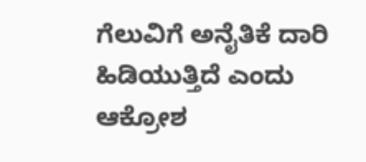ಗೆಲುವಿಗೆ ಅನೈತಿಕೆ ದಾರಿ ಹಿಡಿಯುತ್ತಿದೆ ಎಂದು ಆಕ್ರೋಶ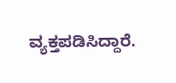ವ್ಯಕ್ತಪಡಿಸಿದ್ದಾರೆ.